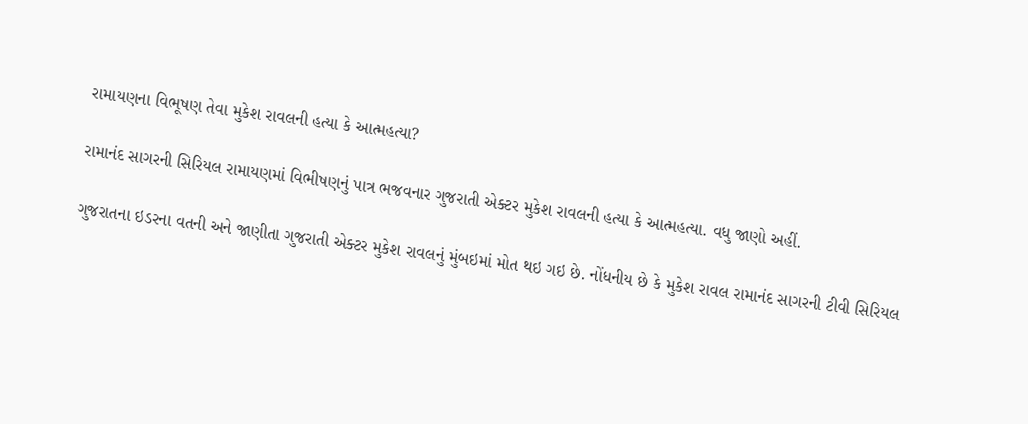રામાયણના વિભૂષણ તેવા મુકેશ રાવલની હત્યા કે આત્મહત્યા?

રામાનંદ સાગરની સિરિયલ રામાયણમાં વિભીષણનું પાત્ર ભજવનાર ગુજરાતી એક્ટર મુકેશ રાવલની હત્યા કે આત્મહત્યા. વધુ જાણો અહીં.

ગુજરાતના ઇડરના વતની અને જાણીતા ગુજરાતી એક્ટર મુકેશ રાવલનું મુંબઇમાં મોત થઇ ગઇ છે. નોંધનીય છે કે મુકેશ રાવલ રામાનંદ સાગરની ટીવી સિરિયલ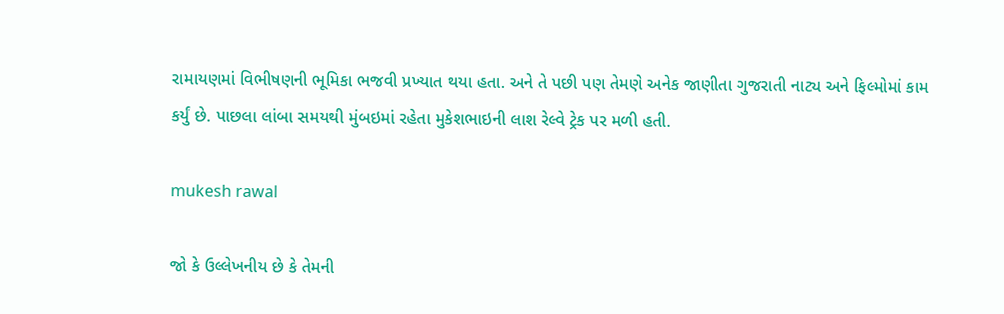રામાયણમાં વિભીષણની ભૂમિકા ભજવી પ્રખ્યાત થયા હતા. અને તે પછી પણ તેમણે અનેક જાણીતા ગુજરાતી નાટ્ય અને ફિલ્મોમાં કામ કર્યું છે. પાછલા લાંબા સમયથી મુંબઇમાં રહેતા મુકેશભાઇની લાશ રેલ્વે ટ્રેક પર મળી હતી.

mukesh rawal

જો કે ઉલ્લેખનીય છે કે તેમની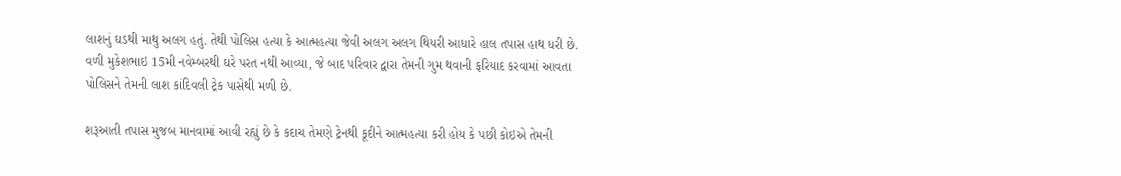લાશનું ઘડથી માથુ અલગ હતું. તેથી પોલિસ હત્યા કે આત્મહત્યા જેવી અલગ અલગ થિયરી આધારે હાલ તપાસ હાથ ધરી છે. વળી મુકેશભાઇ 15મી નવેમ્બરથી ઘરે પરત નથી આવ્યા, જે બાદ પરિવાર દ્વારા તેમની ગુમ થવાની ફરિયાદ કરવામાં આવતા પોલિસને તેમની લાશ કાંદિવલી ટ્રેક પાસેથી મળી છે.

શરૂઆતી તપાસ મુજબ માનવામાં આવી રહ્યું છે કે કદાચ તેમણે ટ્રેનથી કૂદીને આત્મહત્યા કરી હોય કે પછી કોઇએ તેમની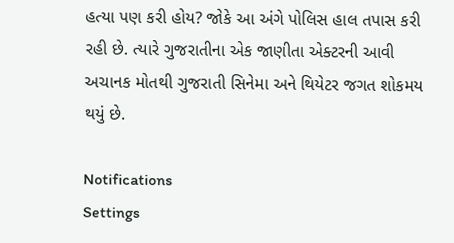હત્યા પણ કરી હોય? જોકે આ અંગે પોલિસ હાલ તપાસ કરી રહી છે. ત્યારે ગુજરાતીના એક જાણીતા એક્ટરની આવી અચાનક મોતથી ગુજરાતી સિનેમા અને થિયેટર જગત શોકમય થયું છે.

Notifications
Settings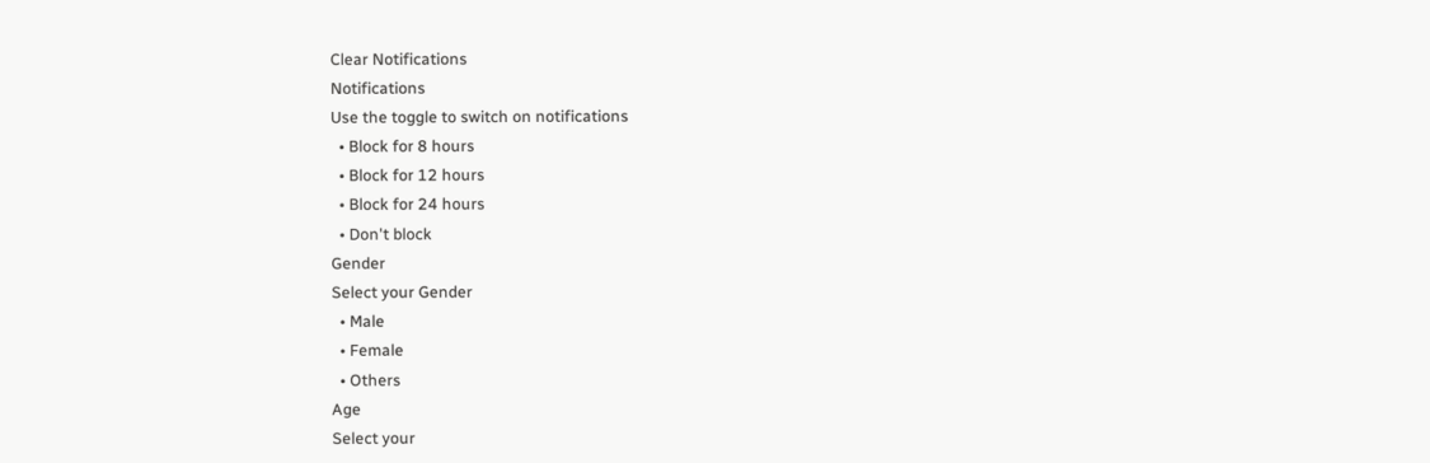Clear Notifications
Notifications
Use the toggle to switch on notifications
  • Block for 8 hours
  • Block for 12 hours
  • Block for 24 hours
  • Don't block
Gender
Select your Gender
  • Male
  • Female
  • Others
Age
Select your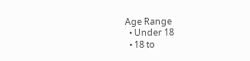Age Range
  • Under 18
  • 18 to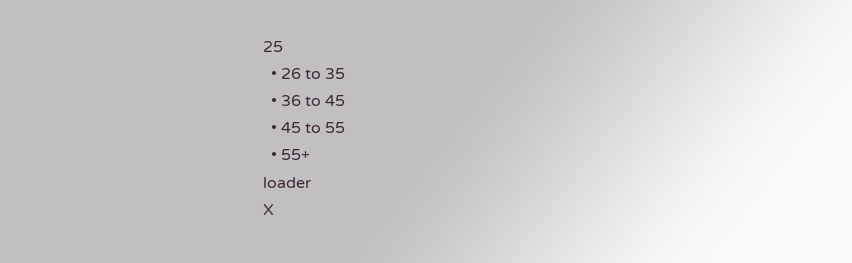25
  • 26 to 35
  • 36 to 45
  • 45 to 55
  • 55+
loader
X